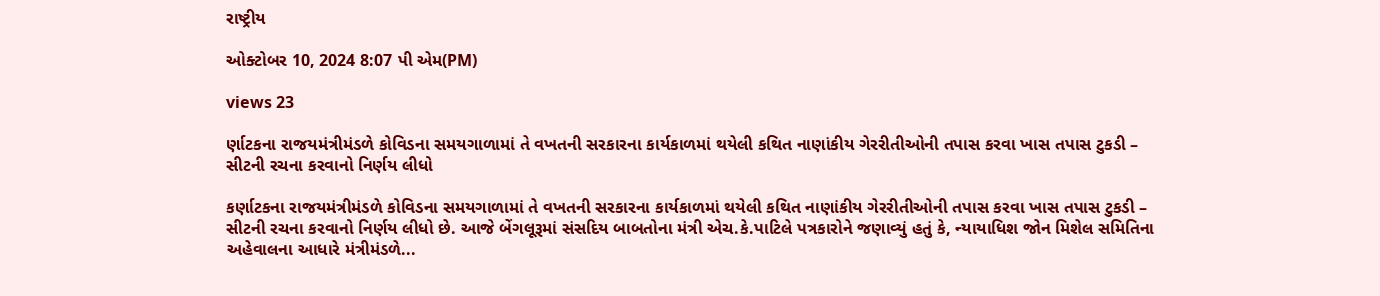રાષ્ટ્રીય

ઓક્ટોબર 10, 2024 8:07 પી એમ(PM)

views 23

ર્ણાટકના રાજયમંત્રીમંડળે કોવિડના સમયગાળામાં તે વખતની સરકારના કાર્યકાળમાં થયેલી કથિત નાણાંકીય ગેરરીતીઓની તપાસ કરવા ખાસ તપાસ ટુકડી – સીટની રચના કરવાનો નિર્ણય લીધો

કર્ણાટકના રાજયમંત્રીમંડળે કોવિડના સમયગાળામાં તે વખતની સરકારના કાર્યકાળમાં થયેલી કથિત નાણાંકીય ગેરરીતીઓની તપાસ કરવા ખાસ તપાસ ટુકડી – સીટની રચના કરવાનો નિર્ણય લીધો છે. આજે બેંગલૂરૂમાં સંસદિય બાબતોના મંત્રી એચ.કે.પાટિલે પત્રકારોને જણાવ્યું હતું કે, ન્યાયાધિશ જોન મિશેલ સમિતિના અહેવાલના આધારે મંત્રીમંડળે...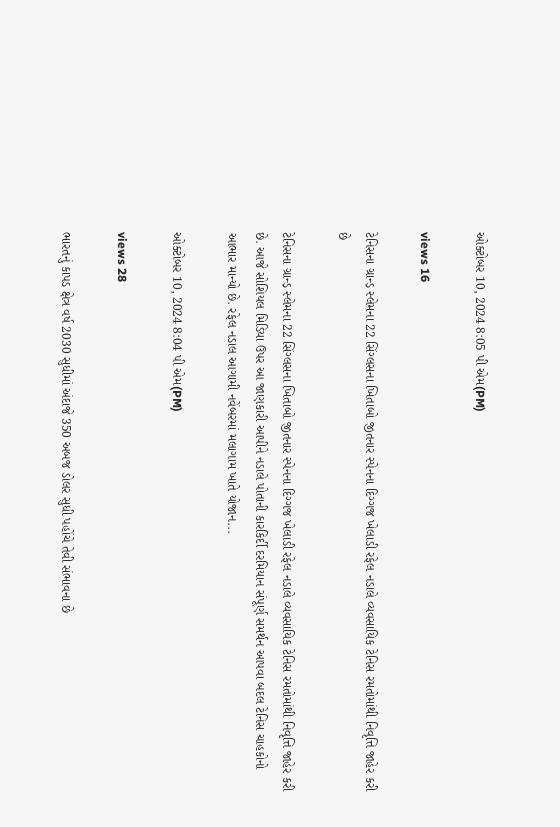ઓક્ટોબર 10, 2024 8:05 પી એમ(PM)

views 16

ટેનિસના ગ્રાન્ડ઼ સ્લેમના 22 સિંગ્લસના ખિતાબો જીતનાર સ્પેનના દિગ્ગજ ખેલાડી રફેલ નડાલે વ્યવસાયિક ટેનિસ રમતોમાંથી નિવૃત્તિ જાહેર કરી છે

ટેનિસના ગ્રાન્ડ઼ સ્લેમના 22 સિંગ્લસના ખિતાબો જીતનાર સ્પેનના દિગ્ગજ ખેલાડી રફેલ નડાલે વ્યવસાયિક ટેનિસ રમતોમાંથી નિવૃત્તિ જાહેર કરી છે. આજે સોશિયલ મિડિયા ઉપર આ જાણકારી આપીને નડાલે પોતાની કારકિર્દી દરમિયાન સંપૂર્ણ સમર્થન આપવા બદલ ટેનિસ ચાહકોનો આભાર માન્યો છે. રફેલ નડાલ આગામી નવેંબરમાં મલાગામ ખાતે યોજાન...

ઓક્ટોબર 10, 2024 8:04 પી એમ(PM)

views 28

ભારતનું કાપડ ક્ષેત્ર વર્ષ 2030 સુધીમાં અંદાજે 350 અબજ ડોલર સુધી પહોંચે તેવી સંભાવના છે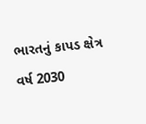ભારતનું કાપડ ક્ષેત્ર વર્ષ 2030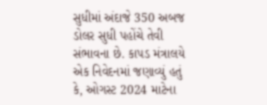સુધીમાં અંદાજે 350 અબજ ડોલર સુધી પહોંચે તેવી સંભાવના છે. કાપડ મંત્રાલયે એક નિવેદનમાં જણાવ્યું હતું કે, ઓગસ્ટ 2024 માટેના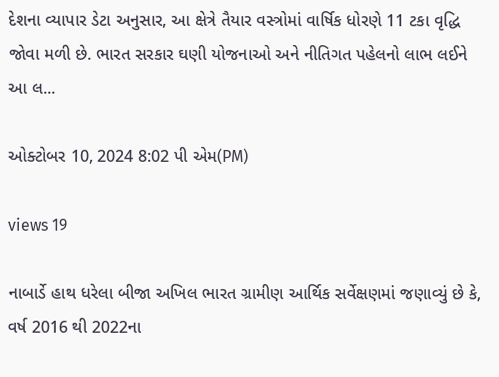દેશના વ્યાપાર ડેટા અનુસાર, આ ક્ષેત્રે તૈયાર વસ્ત્રોમાં વાર્ષિક ધોરણે 11 ટકા વૃદ્ધિ જોવા મળી છે. ભારત સરકાર ઘણી યોજનાઓ અને નીતિગત પહેલનો લાભ લઈને આ લ...

ઓક્ટોબર 10, 2024 8:02 પી એમ(PM)

views 19

નાબાર્ડે હાથ ધરેલા બીજા અખિલ ભારત ગ્રામીણ આર્થિક સર્વેક્ષણમાં જણાવ્યું છે કે, વર્ષ 2016 થી 2022ના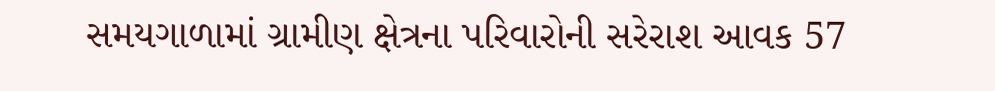સમયગાળામાં ગ્રામીણ ક્ષેત્રના પરિવારોની સરેરાશ આવક 57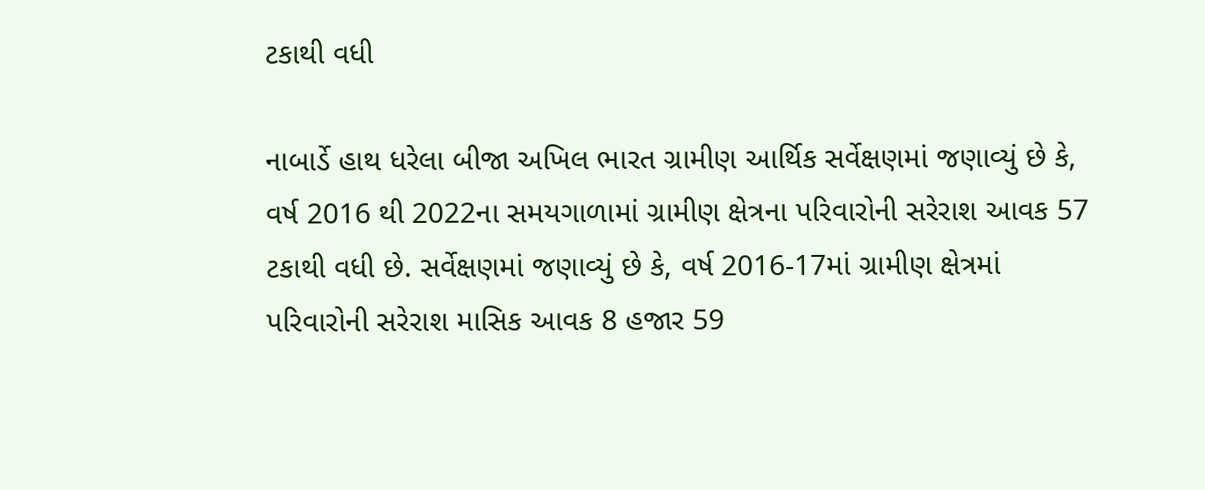ટકાથી વધી

નાબાર્ડે હાથ ધરેલા બીજા અખિલ ભારત ગ્રામીણ આર્થિક સર્વેક્ષણમાં જણાવ્યું છે કે, વર્ષ 2016 થી 2022ના સમયગાળામાં ગ્રામીણ ક્ષેત્રના પરિવારોની સરેરાશ આવક 57 ટકાથી વધી છે. સર્વેક્ષણમાં જણાવ્યું છે કે, વર્ષ 2016-17માં ગ્રામીણ ક્ષેત્રમાં પરિવારોની સરેરાશ માસિક આવક 8 હજાર 59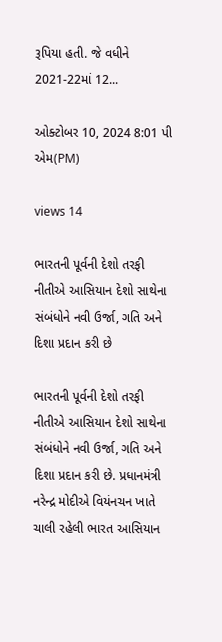રૂપિયા હતી. જે વધીને 2021-22માં 12...

ઓક્ટોબર 10, 2024 8:01 પી એમ(PM)

views 14

ભારતની પૂર્વની દેશો તરફી નીતીએ આસિયાન દેશો સાથેના સંબંધોને નવી ઉર્જા, ગતિ અને દિશા પ્રદાન કરી છે

ભારતની પૂર્વની દેશો તરફી નીતીએ આસિયાન દેશો સાથેના સંબંધોને નવી ઉર્જા, ગતિ અને દિશા પ્રદાન કરી છે. પ્રધાનમંત્રી નરેન્દ્ર મોદીએ વિયંનચન ખાતે ચાલી રહેલી ભારત આસિયાન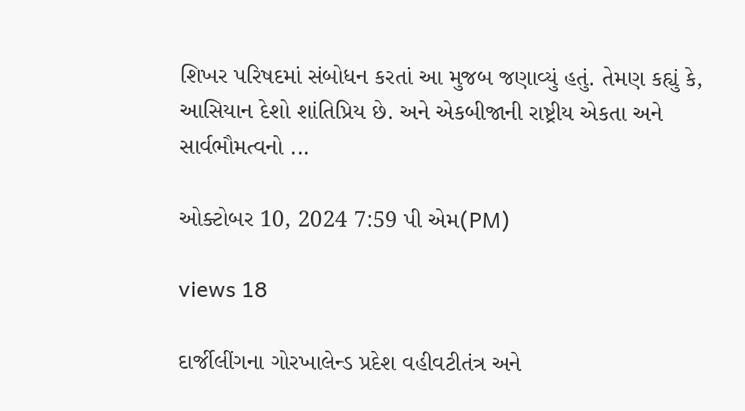શિખર પરિષદમાં સંબોધન કરતાં આ મુજબ જણાવ્યું હતું. તેમણ કહ્યું કે, આસિયાન દેશો શાંતિપ્રિય છે. અને એકબીજાની રાષ્ટ્રીય એકતા અને સાર્વભૌમત્વનો ...

ઓક્ટોબર 10, 2024 7:59 પી એમ(PM)

views 18

દાર્જીલીંગના ગોરખાલેન્ડ પ્રદેશ વહીવટીતંત્ર અને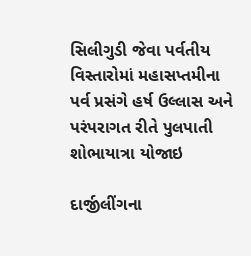સિલીગુડી જેવા પર્વતીય વિસ્તારોમાં મહાસપ્તમીના પર્વ પ્રસંગે હર્ષ ઉલ્લાસ અને પરંપરાગત રીતે પુલપાતી શોભાયાત્રા યોજાઇ

દાર્જીલીંગના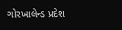ગોરખાલેન્ડ પ્રદેશ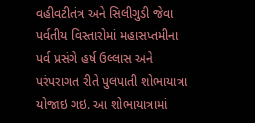વહીવટીતંત્ર અને સિલીગુડી જેવા પર્વતીય વિસ્તારોમાં મહાસપ્તમીના પર્વ પ્રસંગે હર્ષ ઉલ્લાસ અને પરંપરાગત રીતે પુલપાતી શોભાયાત્રા યોજાઇ ગઇ. આ શોભાયાત્રામાં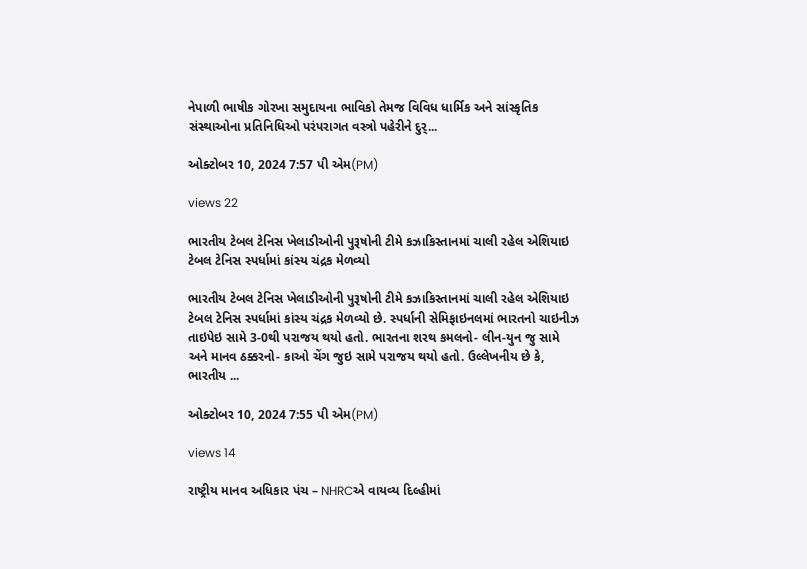નેપાળી ભાષીક ગોરખા સમુદાયના ભાવિકો તેમજ વિવિધ ધાર્મિક અને સાંસ્કૃતિક સંસ્થાઓના પ્રતિનિધિઓ પરંપરાગત વસ્ત્રો પહેરીને દુર્...

ઓક્ટોબર 10, 2024 7:57 પી એમ(PM)

views 22

ભારતીય ટેબલ ટેનિસ ખેલાડીઓની પુરૂષોની ટીમે કઝાકિસ્તાનમાં ચાલી રહેલ એશિયાઇ ટેબલ ટેનિસ સ્પર્ધામાં કાંસ્ય ચંદ્રક મેળવ્યો

ભારતીય ટેબલ ટેનિસ ખેલાડીઓની પુરૂષોની ટીમે કઝાકિસ્તાનમાં ચાલી રહેલ એશિયાઇ ટેબલ ટેનિસ સ્પર્ધામાં કાંસ્ય ચંદ્રક મેળવ્યો છે. સ્પર્ધાની સેમિફાઇનલમાં ભારતનો ચાઇનીઝ તાઇપેઇ સામે 3-0થી પરાજય થયો હતો. ભારતના શરથ કમલનો- લીન-યુન જુ સામે અને માનવ ઠક્કરનો- કાઓ ચેંગ જુઇ સામે પરાજય થયો હતો. ઉલ્લેખનીય છે કે, ભારતીય ...

ઓક્ટોબર 10, 2024 7:55 પી એમ(PM)

views 14

રાષ્ટ્રીય માનવ અધિકાર પંચ – NHRCએ વાયવ્ય દિલ્હીમાં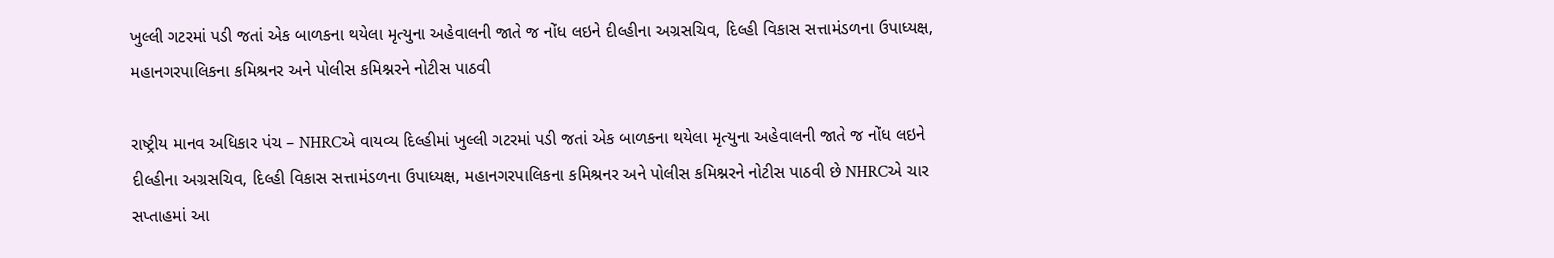ખુલ્લી ગટરમાં પડી જતાં એક બાળકના થયેલા મૃત્યુના અહેવાલની જાતે જ નોંધ લઇને દીલ્હીના અગ્રસચિવ, દિલ્હી વિકાસ સત્તામંડળના ઉપાધ્યક્ષ, મહાનગરપાલિકના કમિશ્રનર અને પોલીસ કમિશ્નરને નોટીસ પાઠવી

રાષ્ટ્રીય માનવ અધિકાર પંચ – NHRCએ વાયવ્ય દિલ્હીમાં ખુલ્લી ગટરમાં પડી જતાં એક બાળકના થયેલા મૃત્યુના અહેવાલની જાતે જ નોંધ લઇને દીલ્હીના અગ્રસચિવ, દિલ્હી વિકાસ સત્તામંડળના ઉપાધ્યક્ષ, મહાનગરપાલિકના કમિશ્રનર અને પોલીસ કમિશ્નરને નોટીસ પાઠવી છે NHRCએ ચાર સપ્તાહમાં આ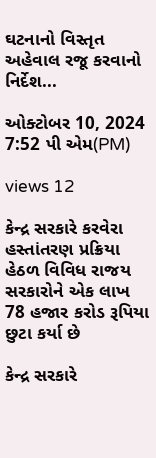ઘટનાનો વિસ્તૃત અહેવાલ રજૂ કરવાનો નિર્દેશ...

ઓક્ટોબર 10, 2024 7:52 પી એમ(PM)

views 12

કેન્દ્ર સરકારે કરવેરા હસ્તાંતરણ પ્રક્રિયા હેઠળ વિવિધ રાજય સરકારોને એક લાખ 78 હજાર કરોડ રૂપિયા છુટા કર્યા છે

કેન્દ્ર સરકારે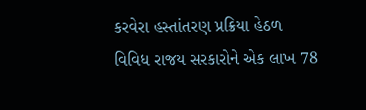કરવેરા હસ્તાંતરણ પ્રક્રિયા હેઠળ વિવિધ રાજય સરકારોને એક લાખ 78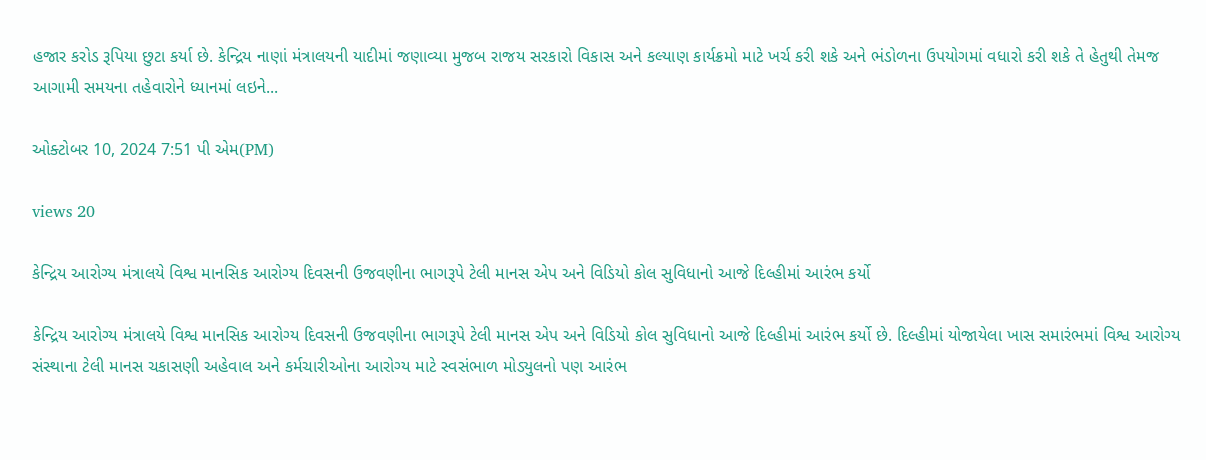હજાર કરોડ રૂપિયા છુટા કર્યા છે. કેન્દ્રિય નાણાં મંત્રાલયની યાદીમાં જણાવ્યા મુજબ રાજય સરકારો વિકાસ અને કલ્યાણ કાર્યક્રમો માટે ખર્ચ કરી શકે અને ભંડોળના ઉપયોગમાં વધારો કરી શકે તે હેતુથી તેમજ આગામી સમયના તહેવારોને ધ્યાનમાં લઇને...

ઓક્ટોબર 10, 2024 7:51 પી એમ(PM)

views 20

કેન્દ્રિય આરોગ્ય મંત્રાલયે વિશ્વ માનસિક આરોગ્ય દિવસની ઉજવણીના ભાગરૂપે ટેલી માનસ એપ અને વિડિયો કોલ સુવિધાનો આજે દિલ્હીમાં આરંભ કર્યો

કેન્દ્રિય આરોગ્ય મંત્રાલયે વિશ્વ માનસિક આરોગ્ય દિવસની ઉજવણીના ભાગરૂપે ટેલી માનસ એપ અને વિડિયો કોલ સુવિધાનો આજે દિલ્હીમાં આરંભ કર્યો છે. દિલ્હીમાં યોજાયેલા ખાસ સમારંભમાં વિશ્વ આરોગ્ય સંસ્થાના ટેલી માનસ ચકાસણી અહેવાલ અને કર્મચારીઓના આરોગ્ય માટે સ્વસંભાળ મોડ્યુલનો પણ આરંભ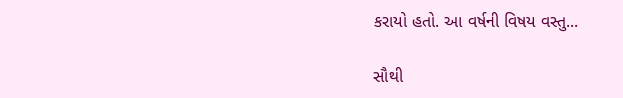કરાયો હતો. આ વર્ષની વિષય વસ્તુ...

સૌથી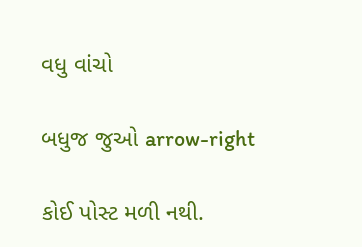વધુ વાંચો

બધુજ જુઓ arrow-right

કોઈ પોસ્ટ મળી નથી.